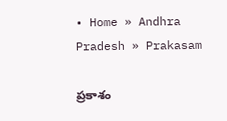• Home » Andhra Pradesh » Prakasam

ప్రకాశం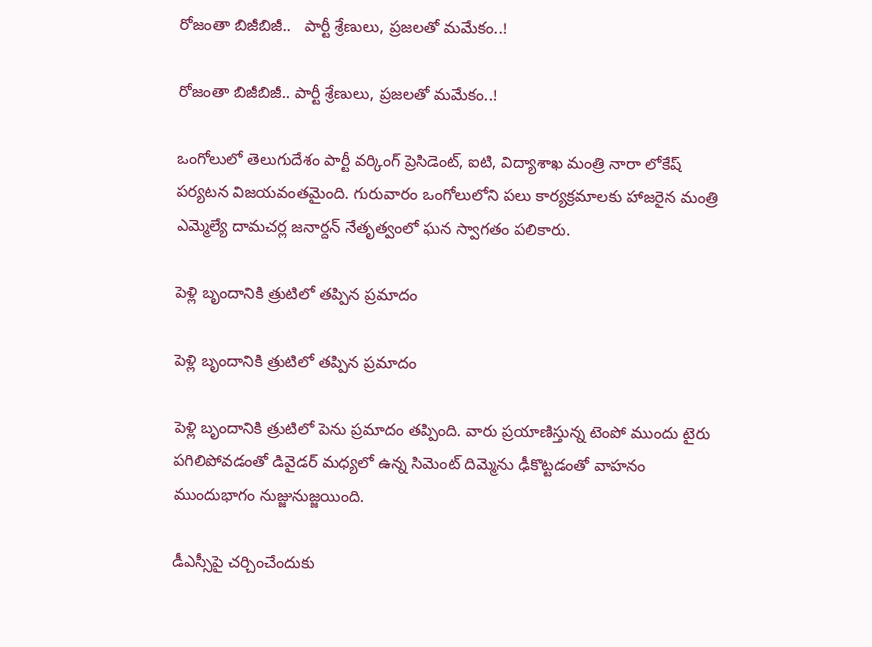రోజంతా బిజీబిజీ..   పార్టీ శ్రేణులు, ప్రజలతో మమేకం..!

రోజంతా బిజీబిజీ.. పార్టీ శ్రేణులు, ప్రజలతో మమేకం..!

ఒంగోలులో తెలుగుదేశం పార్టీ వర్కింగ్‌ ప్రెసిడెంట్‌, ఐటి, విద్యాశాఖ మంత్రి నారా లోకేష్‌ పర్యటన విజయవంతమైంది. గురువారం ఒంగోలులోని పలు కార్యక్రమాలకు హాజరైన మంత్రి ఎమ్మెల్యే దామచర్ల జనార్దన్‌ నేతృత్వంలో ఘన స్వాగతం పలికారు.

పెళ్లి బృందానికి త్రుటిలో తప్పిన ప్రమాదం

పెళ్లి బృందానికి త్రుటిలో తప్పిన ప్రమాదం

పెళ్లి బృందానికి త్రుటిలో పెను ప్రమాదం తప్పింది. వారు ప్రయాణిస్తున్న టెంపో ముందు టైరు పగిలిపోవడంతో డివైడర్‌ మధ్యలో ఉన్న సిమెంట్‌ దిమ్మెను ఢీకొట్టడంతో వాహనం ముందుభాగం నుజ్జునుజ్జయింది.

డీఎస్సీపై చర్చించేందుకు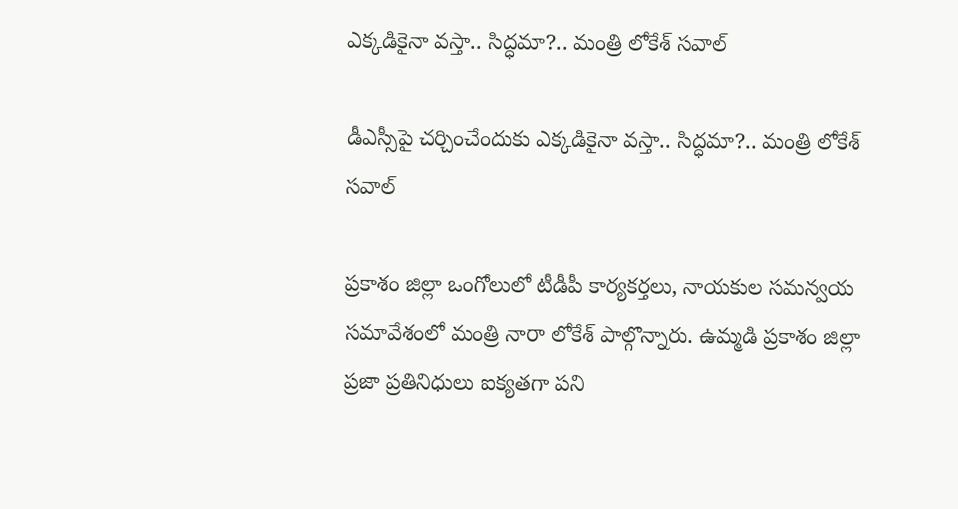ఎక్కడికైనా వస్తా.. సిద్ధమా?.. మంత్రి లోకేశ్ సవాల్

డీఎస్సీపై చర్చించేందుకు ఎక్కడికైనా వస్తా.. సిద్ధమా?.. మంత్రి లోకేశ్ సవాల్

ప్రకాశం జిల్లా ఒంగోలులో టీడీపీ కార్యకర్తలు, నాయకుల సమన్వయ సమావేశంలో మంత్రి నారా లోకేశ్ పాల్గొన్నారు. ఉమ్మడి ప్రకాశం జిల్లా ప్రజా ప్రతినిధులు ఐక్యతగా పని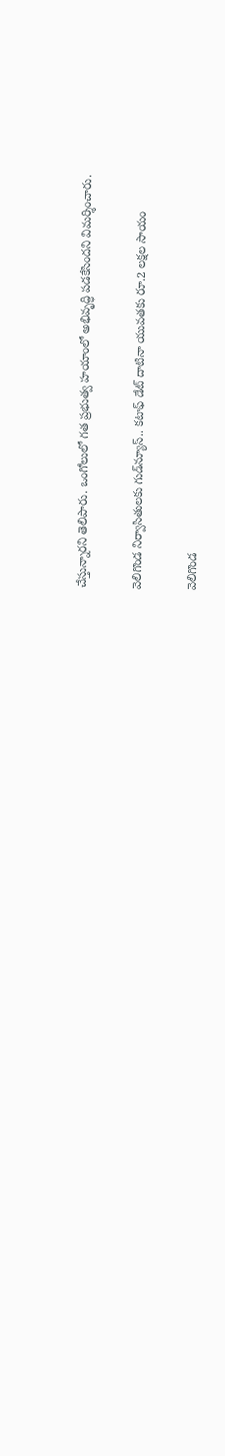చేస్తున్నారని తెలిపారు. ఒంగోలులో గత ప్రభుత్వ హయాంలో అభివృద్ధి పడకేసిందని విమర్శించారు.

వెలిగొండ నిర్వాసితులకు గుడ్‌న్యూస్.. కటాఫ్ డేట్ దాటినా యువతకు రూ.2 లక్షల సాయం

వెలిగొండ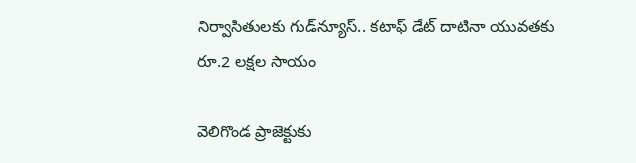నిర్వాసితులకు గుడ్‌న్యూస్.. కటాఫ్ డేట్ దాటినా యువతకు రూ.2 లక్షల సాయం

వెలిగొండ ప్రాజెక్టుకు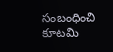సంబంధించి కూటమి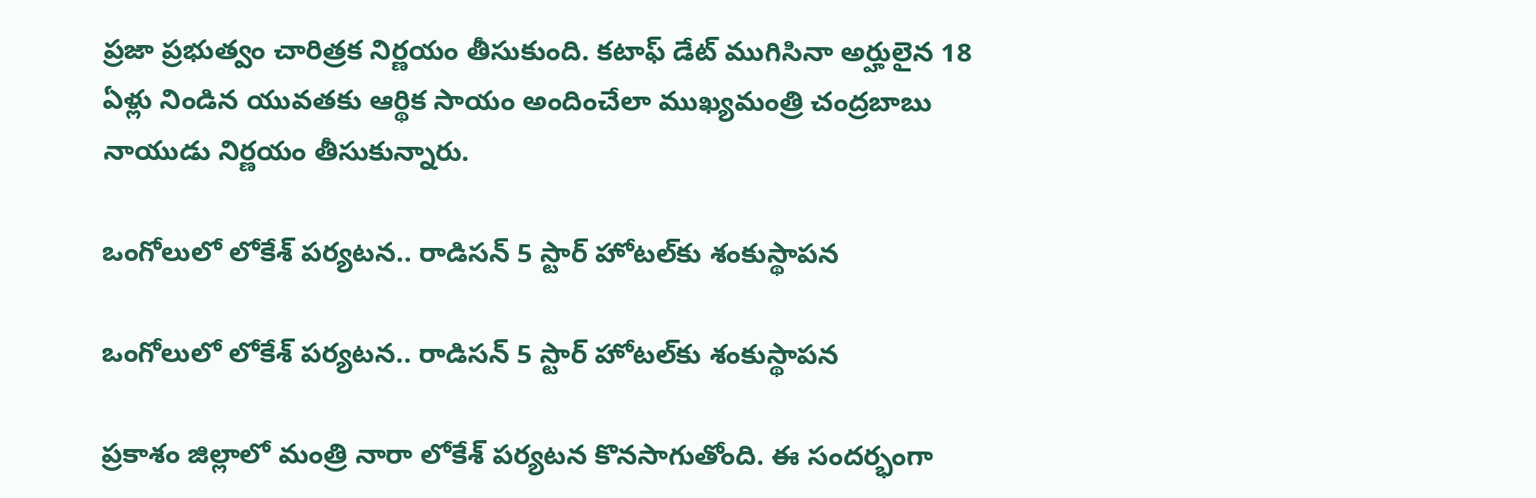ప్రజా ప్రభుత్వం చారిత్రక నిర్ణయం తీసుకుంది. కటాఫ్ డేట్ ముగిసినా అర్హులైన 18 ఏళ్లు నిండిన యువతకు ఆర్థిక సాయం అందించేలా ముఖ్యమంత్రి చంద్రబాబు నాయుడు నిర్ణయం తీసుకున్నారు.

ఒంగోలులో లోకేశ్ పర్యటన.. రాడిసన్ 5 స్టార్‌ హోటల్‌కు శంకుస్థాపన

ఒంగోలులో లోకేశ్ పర్యటన.. రాడిసన్ 5 స్టార్‌ హోటల్‌కు శంకుస్థాపన

ప్రకాశం జిల్లాలో మంత్రి నారా లోకేశ్ పర్యటన కొనసాగుతోంది. ఈ సందర్భంగా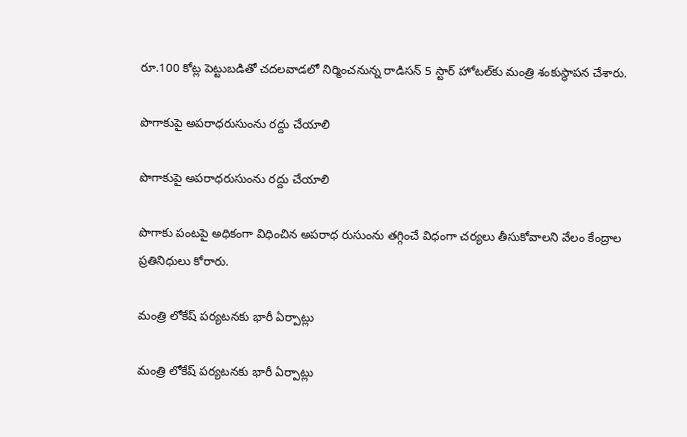రూ.100 కోట్ల పెట్టుబడితో చదలవాడలో నిర్మించనున్న రాడిసన్ 5 స్టార్ హోటల్‌కు మంత్రి శంకుస్థాపన చేశారు.

పొగాకుపై అపరాధరుసుంను రద్దు చేయాలి

పొగాకుపై అపరాధరుసుంను రద్దు చేయాలి

పొగాకు పంటపై అధికంగా విధించిన అపరాధ రుసుంను తగ్గించే విధంగా చర్యలు తీసుకోవాలని వేలం కేంద్రాల ప్రతినిధులు కోరారు.

మంత్రి లోకేష్‌ పర్యటనకు భారీ ఏర్పాట్లు

మంత్రి లోకేష్‌ పర్యటనకు భారీ ఏర్పాట్లు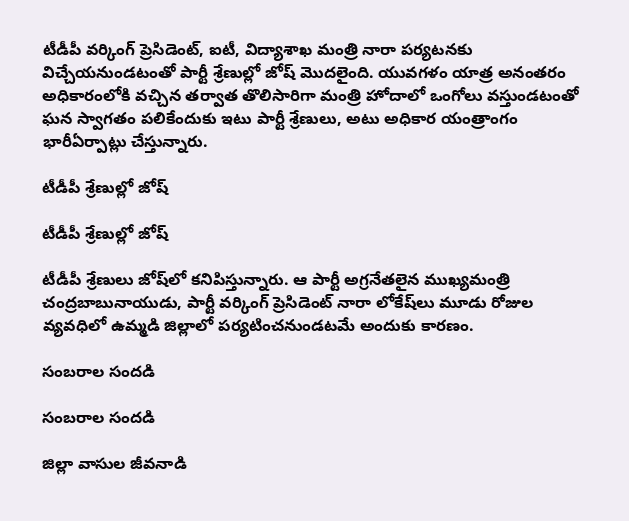టీడీపీ వర్కింగ్‌ ప్రెసిడెంట్‌, ఐటీ, విద్యాశాఖ మంత్రి నారా పర్యటనకు విచ్చేయనుండటంతో పార్టీ శ్రేణుల్లో జోష్‌ మొదలైంది. యువగళం యాత్ర అనంతరం అధికారంలోకి వచ్చిన తర్వాత తొలిసారిగా మంత్రి హోదాలో ఒంగోలు వస్తుండటంతో ఘన స్వాగతం పలికేందుకు ఇటు పార్టీ శ్రేణులు, అటు అధికార యంత్రాంగం భారీఏర్పాట్లు చేస్తున్నారు.

టీడీపీ శ్రేణుల్లో జోష్‌

టీడీపీ శ్రేణుల్లో జోష్‌

టీడీపీ శ్రేణులు జోష్‌లో కనిపిస్తున్నారు. ఆ పార్టీ అగ్రనేతలైన ముఖ్యమంత్రి చంద్రబాబునాయుడు, పార్టీ వర్కింగ్‌ ప్రెసిడెంట్‌ నారా లోకేష్‌లు మూడు రోజుల వ్యవధిలో ఉమ్మడి జిల్లాలో పర్యటించనుండటమే అందుకు కారణం.

సంబరాల సందడి

సంబరాల సందడి

జిల్లా వాసుల జీవనాడి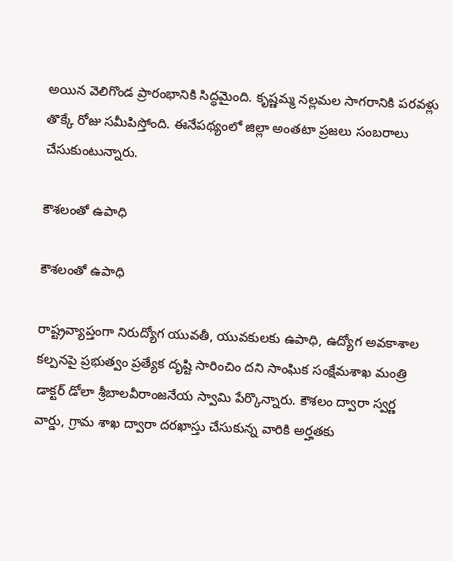అయిన వెలిగొండ ప్రారంభానికి సిద్ధమైంది. కృష్ణమ్మ నల్లమల సాగరానికి పరవళ్లు తొక్కే రోజు సమీపిస్తోంది. ఈనేపథ్యంలో జిల్లా అంతటా ప్రజలు సంబరాలు చేసుకుంటున్నారు.

కౌశలంతో ఉపాధి

కౌశలంతో ఉపాధి

రాష్ట్రవ్యాప్తంగా నిరుద్యోగ యువతీ, యువకులకు ఉపాధి, ఉద్యోగ అవకాశాల కల్పనపై ప్రభుత్వం ప్రత్యేక దృష్టి సారించిం దని సాంఘిక సంక్షేమశాఖ మంత్రి డాక్టర్‌ డోలా శ్రీబాలవీరాంజనేయ స్వామి పేర్కొన్నారు. కౌశలం ద్వారా స్వర్ణ వార్డు, గ్రామ శాఖ ద్వారా దరఖాస్తు చేసుకున్న వారికి అర్హతకు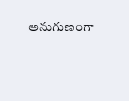అనుగుణంగా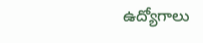ఉద్యోగాలు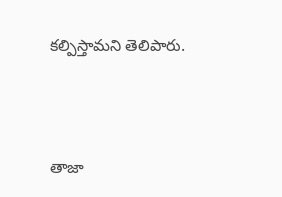కల్పిస్తామని తెలిపారు.



తాజా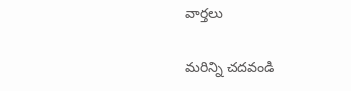వార్తలు

మరిన్ని చదవండి